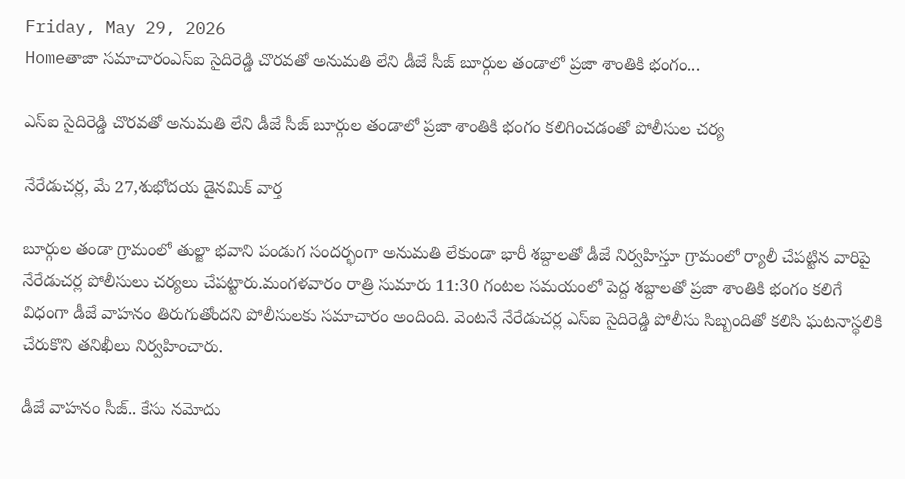Friday, May 29, 2026
Homeతాజా సమాచారంఎస్‌ఐ సైదిరెడ్డి చొరవతో అనుమతి లేని డీజే సీజ్ బూర్గుల తండాలో ప్రజా శాంతికి భంగం...

ఎస్‌ఐ సైదిరెడ్డి చొరవతో అనుమతి లేని డీజే సీజ్ బూర్గుల తండాలో ప్రజా శాంతికి భంగం కలిగించడంతో పోలీసుల చర్య

నేరేడుచర్ల, మే 27,శుభోదయ డైనమిక్ వార్త

బూర్గుల తండా గ్రామంలో తుల్జా భవాని పండుగ సందర్భంగా అనుమతి లేకుండా భారీ శబ్దాలతో డీజే నిర్వహిస్తూ గ్రామంలో ర్యాలీ చేపట్టిన వారిపై నేరేడుచర్ల పోలీసులు చర్యలు చేపట్టారు.మంగళవారం రాత్రి సుమారు 11:30 గంటల సమయంలో పెద్ద శబ్దాలతో ప్రజా శాంతికి భంగం కలిగే విధంగా డీజే వాహనం తిరుగుతోందని పోలీసులకు సమాచారం అందింది. వెంటనే నేరేడుచర్ల ఎస్‌ఐ సైదిరెడ్డి పోలీసు సిబ్బందితో కలిసి ఘటనాస్థలికి చేరుకొని తనిఖీలు నిర్వహించారు.

డీజే వాహనం సీజ్.. కేసు నమోదు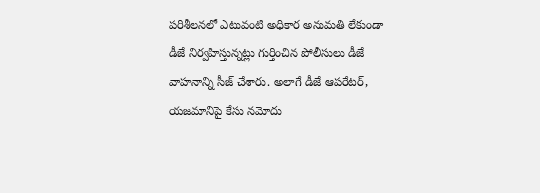పరిశీలనలో ఎటువంటి అధికార అనుమతి లేకుండా డీజే నిర్వహిస్తున్నట్లు గుర్తించిన పోలీసులు డీజే వాహనాన్ని సీజ్ చేశారు. అలాగే డీజే ఆపరేటర్, యజమానిపై కేసు నమోదు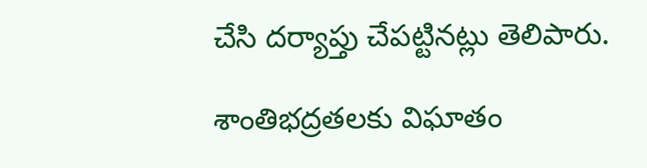చేసి దర్యాప్తు చేపట్టినట్లు తెలిపారు.

శాంతిభద్రతలకు విఘాతం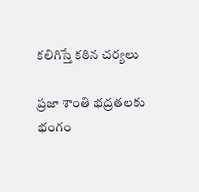కలిగిస్తే కఠిన చర్యలు

ప్రజా శాంతి భద్రతలకు భంగం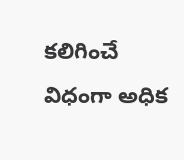కలిగించే విధంగా అధిక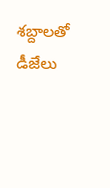శబ్దాలతో డీజేలు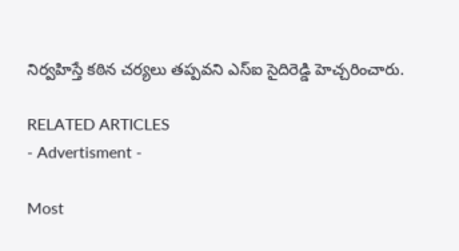నిర్వహిస్తే కఠిన చర్యలు తప్పవని ఎస్‌ఐ సైదిరెడ్డి హెచ్చరించారు.

RELATED ARTICLES
- Advertisment -

Most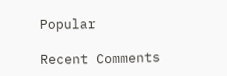Popular

Recent Comments